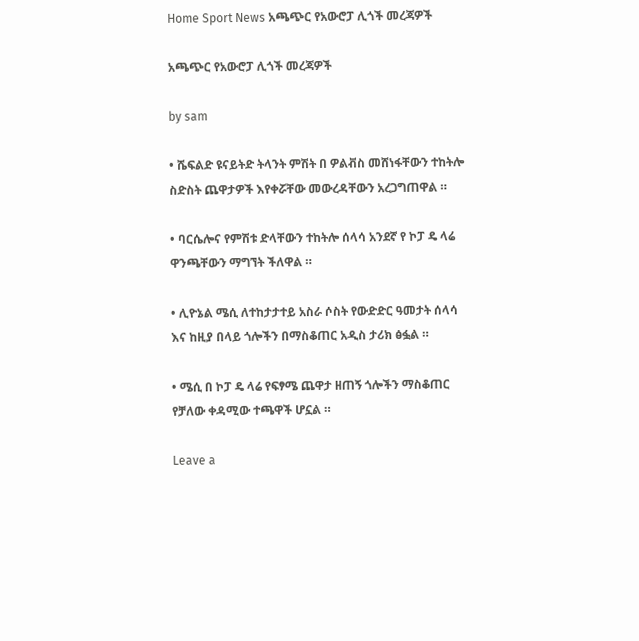Home Sport News አጫጭር የአውሮፓ ሊጎች መረጃዎች

አጫጭር የአውሮፓ ሊጎች መረጃዎች

by sam

• ሼፍልድ ዩናይትድ ትላንት ምሽት በ ዎልቭስ መሸነፋቸውን ተከትሎ ስድስት ጨዋታዎች እየቀሯቸው መውረዳቸውን አረጋግጠዋል ።

• ባርሴሎና የምሽቱ ድላቸውን ተከትሎ ሰላሳ አንደኛ የ ኮፓ ዴ ላሬ ዋንጫቸውን ማግኘት ችለዋል ።

• ሊዮኔል ሜሲ ለተከታታተይ አስራ ሶስት የውድድር ዓመታት ሰላሳ እና ከዚያ በላይ ጎሎችን በማስቆጠር አዲስ ታሪክ ፅፏል ።

• ሜሲ በ ኮፓ ዴ ላሬ የፍፃሜ ጨዋታ ዘጠኝ ጎሎችን ማስቆጠር የቻለው ቀዳሚው ተጫዋች ሆኗል ።

Leave a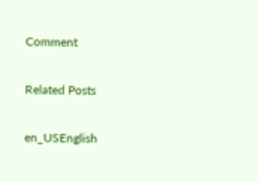Comment

Related Posts

en_USEnglish